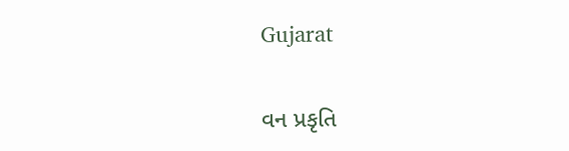Gujarat

વન પ્રકૃતિ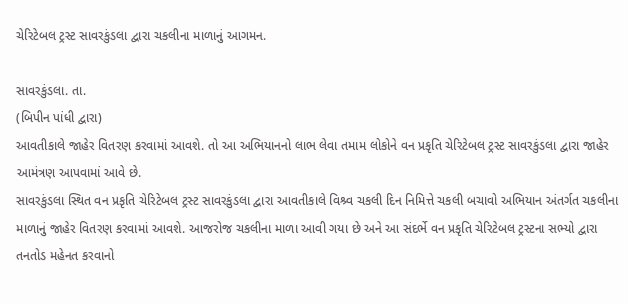ચેરિટેબલ ટ્રસ્ટ સાવરકુંડલા દ્વારા ચકલીના માળાનું આગમન.

સાવરકુંડલા. તા.
(બિપીન પાંધી દ્વારા)
આવતીકાલે જાહેર વિતરણ કરવામાં આવશે. તો આ અભિયાનનો લાભ લેવા તમામ લોકોને વન પ્રકૃતિ ચેરિટેબલ ટ્રસ્ટ સાવરકુંડલા દ્વારા જાહેર આમંત્રણ આપવામાં આવે છે.
સાવરકુંડલા સ્થિત વન પ્રકૃતિ ચેરિટેબલ ટ્રસ્ટ સાવરકુંડલા દ્વારા આવતીકાલે વિશ્ર્વ ચકલી દિન નિમિત્તે ચકલી બચાવો અભિયાન અંતર્ગત ચકલીના માળાનું જાહેર વિતરણ કરવામાં આવશે. આજરોજ ચકલીના માળા આવી ગયા છે અને આ સંદર્ભે વન પ્રકૃતિ ચેરિટેબલ ટ્રસ્ટના સભ્યો દ્વારા તનતોડ મહેનત કરવાનો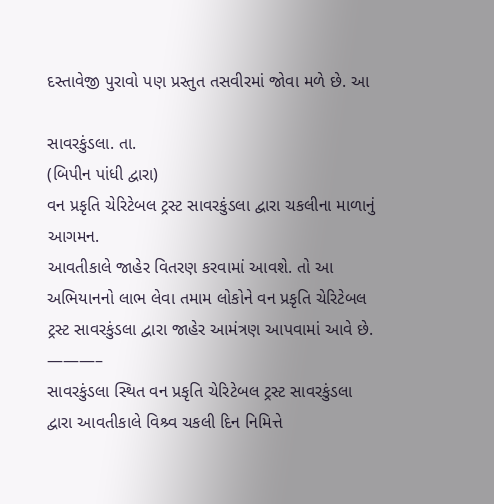દસ્તાવેજી પુરાવો પણ પ્રસ્તુત તસવીરમાં જોવા મળે છે. આ

સાવરકુંડલા. તા.
(બિપીન પાંધી દ્વારા)
વન પ્રકૃતિ ચેરિટેબલ ટ્રસ્ટ સાવરકુંડલા દ્વારા ચકલીના માળાનું આગમન.
આવતીકાલે જાહેર વિતરણ કરવામાં આવશે. તો આ અભિયાનનો લાભ લેવા તમામ લોકોને વન પ્રકૃતિ ચેરિટેબલ ટ્રસ્ટ સાવરકુંડલા દ્વારા જાહેર આમંત્રણ આપવામાં આવે છે.
———–
સાવરકુંડલા સ્થિત વન પ્રકૃતિ ચેરિટેબલ ટ્રસ્ટ સાવરકુંડલા દ્વારા આવતીકાલે વિશ્ર્વ ચકલી દિન નિમિત્તે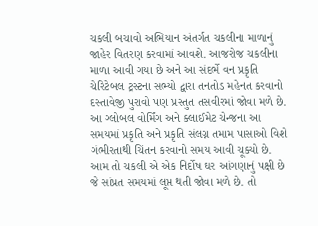ચકલી બચાવો અભિયાન અંતર્ગત ચકલીના માળાનું જાહેર વિતરણ કરવામાં આવશે. આજરોજ ચકલીના માળા આવી ગયા છે અને આ સંદર્ભે વન પ્રકૃતિ ચેરિટેબલ ટ્રસ્ટના સભ્યો દ્વારા તનતોડ મહેનત કરવાનો દસ્તાવેજી પુરાવો પણ પ્રસ્તુત તસવીરમાં જોવા મળે છે. આ ગ્લોબલ વોર્મિંગ અને ક્લાઈમેટ ચેન્જના આ સમયમાં પ્રકૃતિ અને પ્રકૃતિ સંલગ્ન તમામ પાસાઓ વિશે ગંભીરતાથી ચિંતન કરવાનો સમય આવી ચૂક્યો છે. આમ તો ચકલી એ એક નિર્દોષ ઘર આંગણાનું પક્ષી છે જે સાંપ્રત સમયમાં લૂપ્ત થતી જોવા મળે છે. તો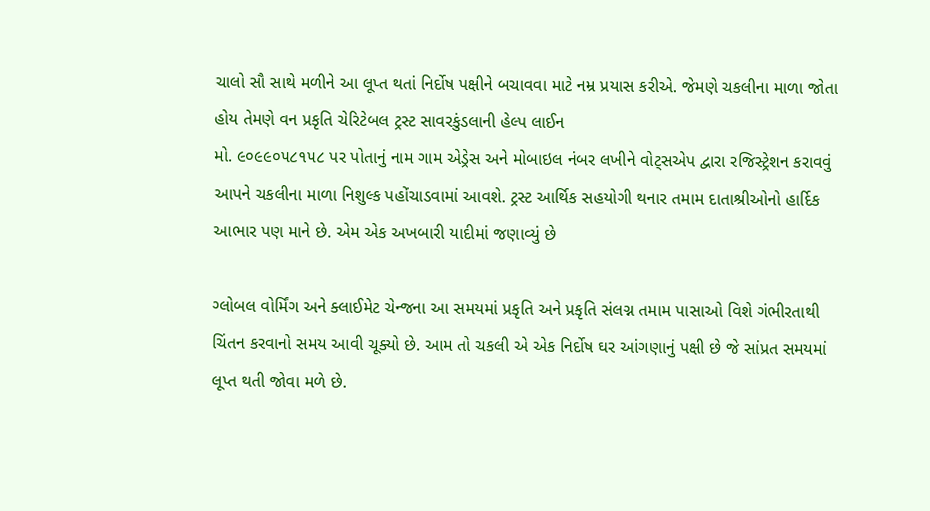ચાલો સૌ સાથે મળીને આ લૂપ્ત થતાં નિર્દોષ પક્ષીને બચાવવા માટે નમ્ર પ્રયાસ કરીએ. જેમણે ચકલીના માળા જોતા હોય તેમણે વન પ્રકૃતિ ચેરિટેબલ ટ્રસ્ટ સાવરકુંડલાની હેલ્પ લાઈન
મો. ૯૦૯૯૦૫૮૧૫૮ પર પોતાનું નામ ગામ એડ્રેસ અને મોબાઇલ નંબર લખીને વોટ્સએપ દ્વારા રજિસ્ટ્રેશન કરાવવું આપને ચકલીના માળા નિશુલ્ક પહોંચાડવામાં આવશે. ટ્રસ્ટ આર્થિક સહયોગી થનાર તમામ દાતાશ્રીઓનો હાર્દિક આભાર પણ માને છે. એમ એક અખબારી યાદીમાં જણાવ્યું છે

ગ્લોબલ વોર્મિંગ અને ક્લાઈમેટ ચેન્જના આ સમયમાં પ્રકૃતિ અને પ્રકૃતિ સંલગ્ન તમામ પાસાઓ વિશે ગંભીરતાથી ચિંતન કરવાનો સમય આવી ચૂક્યો છે. આમ તો ચકલી એ એક નિર્દોષ ઘર આંગણાનું પક્ષી છે જે સાંપ્રત સમયમાં લૂપ્ત થતી જોવા મળે છે.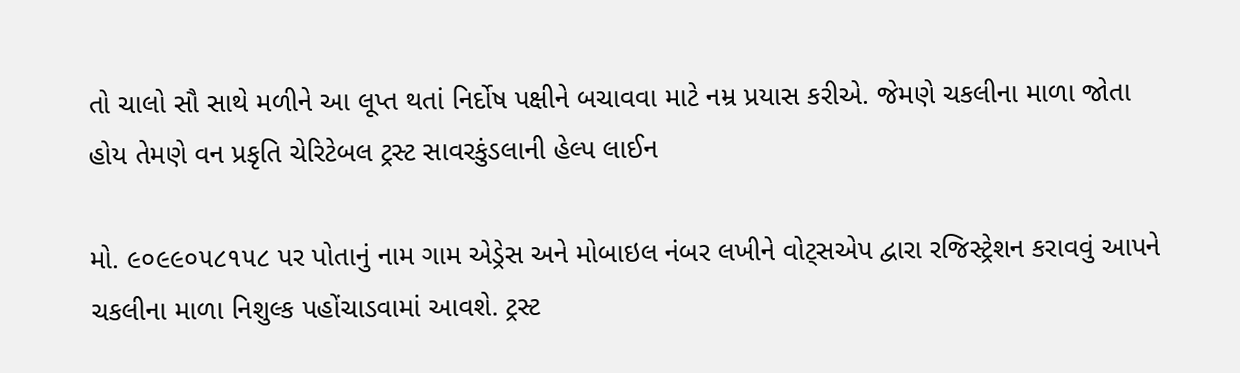તો ચાલો સૌ સાથે મળીને આ લૂપ્ત થતાં નિર્દોષ પક્ષીને બચાવવા માટે નમ્ર પ્રયાસ કરીએ. જેમણે ચકલીના માળા જોતા હોય તેમણે વન પ્રકૃતિ ચેરિટેબલ ટ્રસ્ટ સાવરકુંડલાની હેલ્પ લાઈન

મો. ૯૦૯૯૦૫૮૧૫૮ પર પોતાનું નામ ગામ એડ્રેસ અને મોબાઇલ નંબર લખીને વોટ્સએપ દ્વારા રજિસ્ટ્રેશન કરાવવું આપને ચકલીના માળા નિશુલ્ક પહોંચાડવામાં આવશે. ટ્રસ્ટ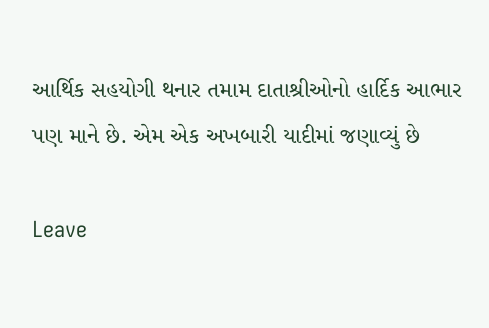આર્થિક સહયોગી થનાર તમામ દાતાશ્રીઓનો હાર્દિક આભાર પણ માને છે. એમ એક અખબારી યાદીમાં જણાવ્યું છે

Leave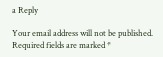a Reply

Your email address will not be published. Required fields are marked *